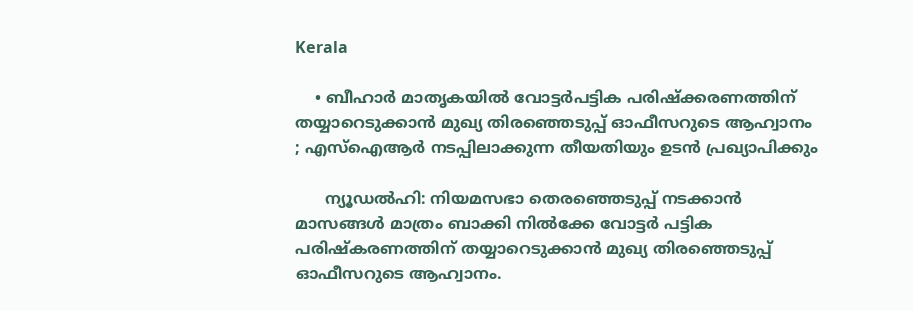Kerala

    • ബീഹാര്‍ മാതൃകയില്‍ വോട്ടര്‍പട്ടിക പരിഷ്‌ക്കരണത്തിന് തയ്യാറെടുക്കാന്‍ മുഖ്യ തിരഞ്ഞെടുപ്പ് ഓഫീസറുടെ ആഹ്വാനം ; എസ്‌ഐആര്‍ നടപ്പിലാക്കുന്ന തീയതിയും ഉടന്‍ പ്രഖ്യാപിക്കും

      ന്യൂഡല്‍ഹി: നിയമസഭാ തെരഞ്ഞെടുപ്പ് നടക്കാന്‍ മാസങ്ങള്‍ മാത്രം ബാക്കി നില്‍ക്കേ വോട്ടര്‍ പട്ടിക പരിഷ്‌കരണത്തിന് തയ്യാറെടുക്കാന്‍ മുഖ്യ തിരഞ്ഞെടുപ്പ് ഓഫീസറുടെ ആഹ്വാനം.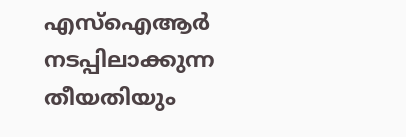എസ്‌ഐആര്‍ നടപ്പിലാക്കുന്ന തീയതിയും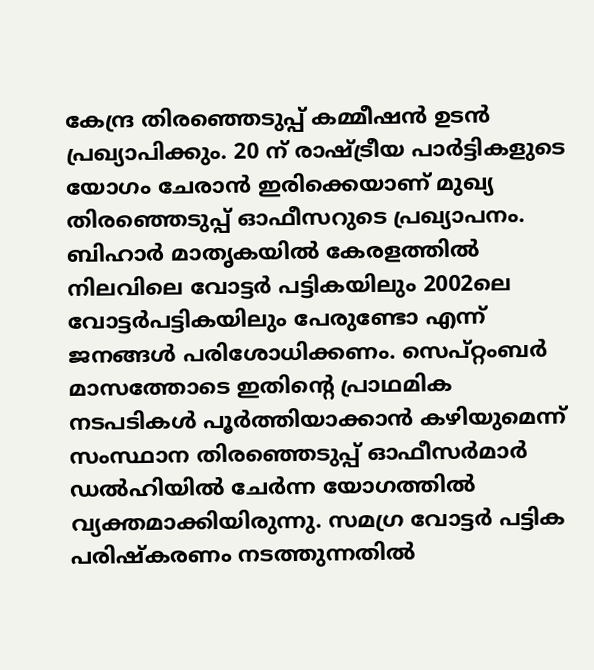കേന്ദ്ര തിരഞ്ഞെടുപ്പ് കമ്മീഷന്‍ ഉടന്‍ പ്രഖ്യാപിക്കും. 20 ന് രാഷ്ട്രീയ പാര്‍ട്ടികളുടെ യോഗം ചേരാന്‍ ഇരിക്കെയാണ് മുഖ്യ തിരഞ്ഞെടുപ്പ് ഓഫീസറുടെ പ്രഖ്യാപനം. ബിഹാര്‍ മാതൃകയില്‍ കേരളത്തില്‍ നിലവിലെ വോട്ടര്‍ പട്ടികയിലും 2002ലെ വോട്ടര്‍പട്ടികയിലും പേരുണ്ടോ എന്ന് ജനങ്ങള്‍ പരിശോധിക്കണം. സെപ്റ്റംബര്‍ മാസത്തോടെ ഇതിന്റെ പ്രാഥമിക നടപടികള്‍ പൂര്‍ത്തിയാക്കാന്‍ കഴിയുമെന്ന് സംസ്ഥാന തിരഞ്ഞെടുപ്പ് ഓഫീസര്‍മാര്‍ ഡല്‍ഹിയില്‍ ചേര്‍ന്ന യോഗത്തില്‍ വ്യക്തമാക്കിയിരുന്നു. സമഗ്ര വോട്ടര്‍ പട്ടിക പരിഷ്‌കരണം നടത്തുന്നതില്‍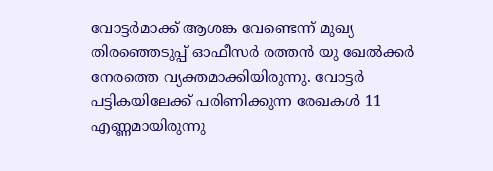വോട്ടര്‍മാക്ക് ആശങ്ക വേണ്ടെന്ന് മുഖ്യ തിരഞ്ഞെടുപ്പ് ഓഫീസര്‍ രത്തന്‍ യു ഖേല്‍ക്കര്‍ നേരത്തെ വ്യക്തമാക്കിയിരുന്നു. വോട്ടര്‍ പട്ടികയിലേക്ക് പരിണിക്കുന്ന രേഖകള്‍ 11 എണ്ണമായിരുന്നു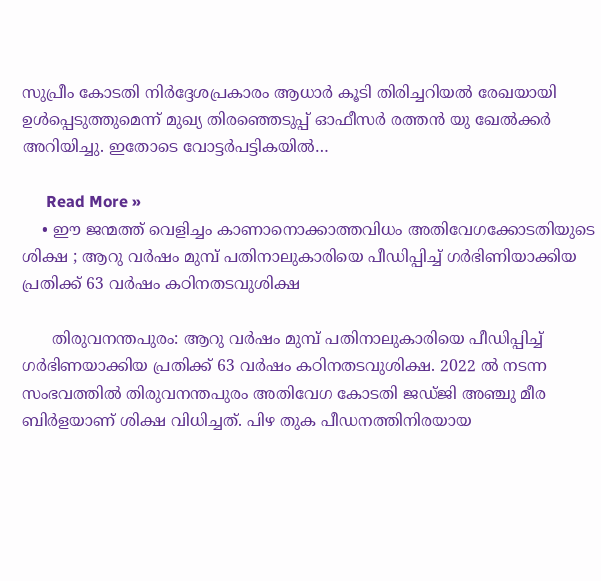സുപ്രീം കോടതി നിര്‍ദ്ദേശപ്രകാരം ആധാര്‍ കൂടി തിരിച്ചറിയല്‍ രേഖയായി ഉള്‍പ്പെടുത്തുമെന്ന് മുഖ്യ തിരഞ്ഞെടുപ്പ് ഓഫീസര്‍ രത്തന്‍ യു ഖേല്‍ക്കര്‍ അറിയിച്ചു. ഇതോടെ വോട്ടര്‍പട്ടികയില്‍…

      Read More »
    • ഈ ജന്മത്ത് വെളിച്ചം കാണാനൊക്കാത്തവിധം അതിവേഗക്കോടതിയുടെ ശിക്ഷ ; ആറു വര്‍ഷം മുമ്പ് പതിനാലുകാരിയെ പീഡിപ്പിച്ച് ഗര്‍ഭിണിയാക്കിയ പ്രതിക്ക് 63 വര്‍ഷം കഠിനതടവുശിക്ഷ

      തിരുവനന്തപുരം: ആറു വര്‍ഷം മുമ്പ് പതിനാലുകാരിയെ പീഡിപ്പിച്ച് ഗര്‍ഭിണയാക്കിയ പ്രതിക്ക് 63 വര്‍ഷം കഠിനതടവുശിക്ഷ. 2022 ല്‍ നടന്ന സംഭവത്തില്‍ തിരുവനന്തപുരം അതിവേഗ കോടതി ജഡ്ജി അഞ്ചു മീര ബിര്‍ളയാണ് ശിക്ഷ വിധിച്ചത്. പിഴ തുക പീഡനത്തിനിരയായ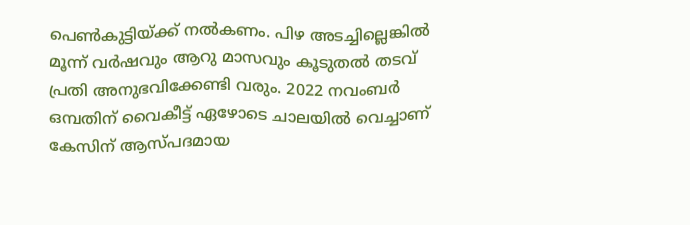പെണ്‍കുട്ടിയ്ക്ക് നല്‍കണം. പിഴ അടച്ചില്ലെങ്കില്‍ മൂന്ന് വര്‍ഷവും ആറു മാസവും കൂടുതല്‍ തടവ് പ്രതി അനുഭവിക്കേണ്ടി വരും. 2022 നവംബര്‍ ഒമ്പതിന് വൈകീട്ട് ഏഴോടെ ചാലയില്‍ വെച്ചാണ് കേസിന് ആസ്പദമായ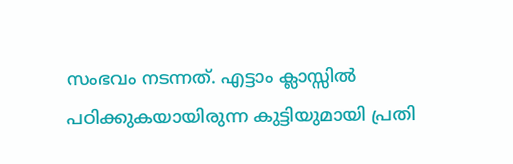സംഭവം നടന്നത്. എട്ടാം ക്ലാസ്സില്‍ പഠിക്കുകയായിരുന്ന കുട്ടിയുമായി പ്രതി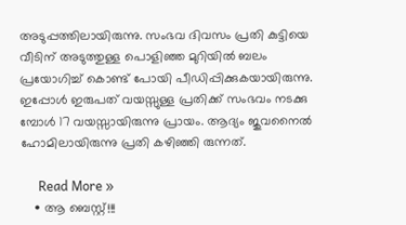അടുപ്പത്തിലായിരുന്നു. സംഭവ ദിവസം പ്രതി കുട്ടിയെ വീടിന് അടുത്തുള്ള പൊളിഞ്ഞ മുറിയില്‍ ബലം പ്രയോഗിച്ച് കൊണ്ട് പോയി പീഡിപ്പിക്കുകയായിരുന്നു. ഇപ്പോള്‍ ഇരുപത് വയസ്സുള്ള പ്രതിക്ക് സംഭവം നടക്കു മ്പോള്‍ 17 വയസ്സായിരുന്നു പ്രായം. ആദ്യം ജുവനൈല്‍ ഹോമിലായിരുന്നു പ്രതി കഴിഞ്ഞി രുന്നത്.

      Read More »
    • ആ ബെസ്റ്റ്!!!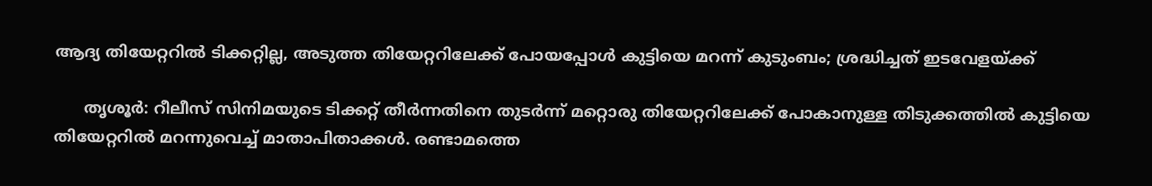ആദ്യ തിയേറ്ററില്‍ ടിക്കറ്റില്ല, അടുത്ത തിയേറ്ററിലേക്ക് പോയപ്പോള്‍ കുട്ടിയെ മറന്ന് കുടുംബം; ശ്രദ്ധിച്ചത് ഇടവേളയ്ക്ക്

      തൃശൂര്‍: റീലീസ് സിനിമയുടെ ടിക്കറ്റ് തീര്‍ന്നതിനെ തുടര്‍ന്ന് മറ്റൊരു തിയേറ്ററിലേക്ക് പോകാനുള്ള തിടുക്കത്തില്‍ കുട്ടിയെ തിയേറ്ററില്‍ മറന്നുവെച്ച് മാതാപിതാക്കള്‍. രണ്ടാമത്തെ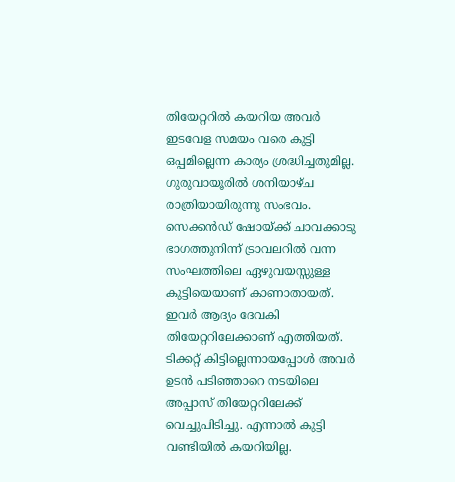തിയേറ്ററില്‍ കയറിയ അവര്‍ ഇടവേള സമയം വരെ കുട്ടി ഒപ്പമില്ലെന്ന കാര്യം ശ്രദ്ധിച്ചതുമില്ല. ഗുരുവായൂരില്‍ ശനിയാഴ്ച രാത്രിയായിരുന്നു സംഭവം. സെക്കന്‍ഡ് ഷോയ്ക്ക് ചാവക്കാടു ഭാഗത്തുനിന്ന് ട്രാവലറില്‍ വന്ന സംഘത്തിലെ ഏഴുവയസ്സുള്ള കുട്ടിയെയാണ് കാണാതായത്. ഇവര്‍ ആദ്യം ദേവകി തിയേറ്ററിലേക്കാണ് എത്തിയത്. ടിക്കറ്റ് കിട്ടില്ലെന്നായപ്പോള്‍ അവര്‍ ഉടന്‍ പടിഞ്ഞാറെ നടയിലെ അപ്പാസ് തിയേറ്ററിലേക്ക് വെച്ചുപിടിച്ചു. എന്നാല്‍ കുട്ടി വണ്ടിയില്‍ കയറിയില്ല.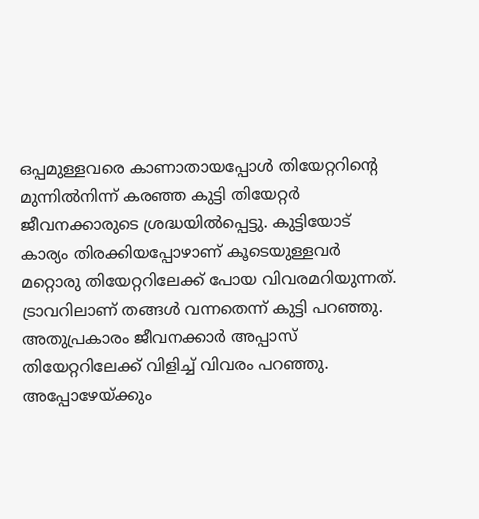ഒപ്പമുള്ളവരെ കാണാതായപ്പോള്‍ തിയേറ്ററിന്റെ മുന്നില്‍നിന്ന് കരഞ്ഞ കുട്ടി തിയേറ്റര്‍ ജീവനക്കാരുടെ ശ്രദ്ധയില്‍പ്പെട്ടു. കുട്ടിയോട് കാര്യം തിരക്കിയപ്പോഴാണ് കൂടെയുള്ളവര്‍ മറ്റൊരു തിയേറ്ററിലേക്ക് പോയ വിവരമറിയുന്നത്. ട്രാവറിലാണ് തങ്ങള്‍ വന്നതെന്ന് കുട്ടി പറഞ്ഞു. അതുപ്രകാരം ജീവനക്കാര്‍ അപ്പാസ് തിയേറ്ററിലേക്ക് വിളിച്ച് വിവരം പറഞ്ഞു. അപ്പോഴേയ്ക്കും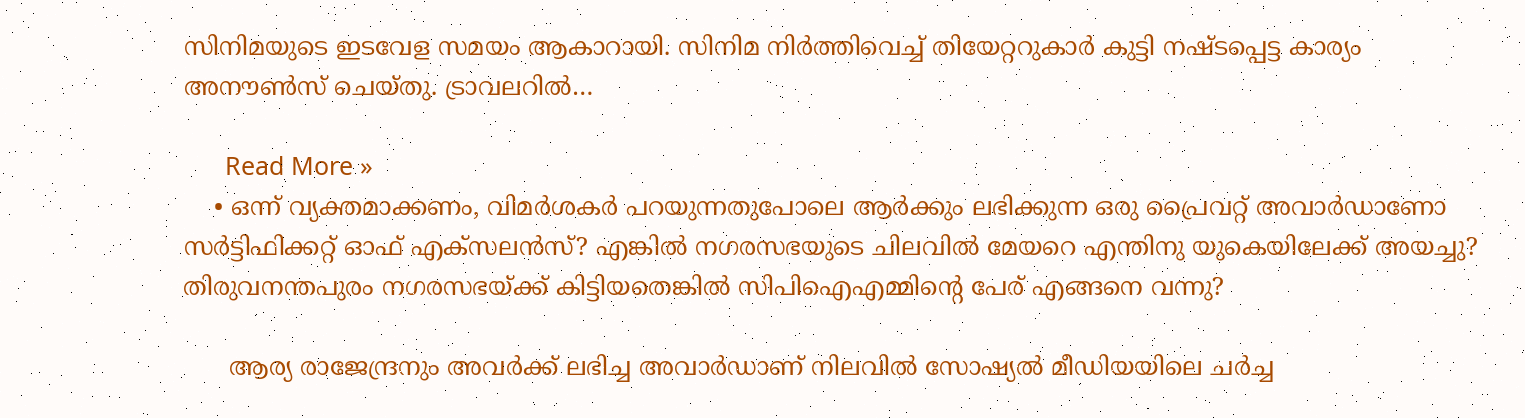സിനിമയുടെ ഇടവേള സമയം ആകാറായി. സിനിമ നിര്‍ത്തിവെച്ച് തിയേറ്ററുകാര്‍ കുട്ടി നഷ്ടപ്പെട്ട കാര്യം അനൗണ്‍സ് ചെയ്തു. ട്രാവലറില്‍…

      Read More »
    • ഒന്ന് വ്യക്തമാക്കണം, വിമർശകർ പറയുന്നതുപോലെ ആർക്കും ലഭിക്കുന്ന ഒരു പ്രൈവറ്റ് അവാർഡാണോ സർട്ടിഫിക്കറ്റ് ഓഫ് എക്സലൻസ്? എങ്കിൽ നഗരസഭയുടെ ചിലവിൽ മേയറെ എന്തിനു യുകെയിലേക്ക് അയച്ചു? തിരുവനന്തപുരം നഗരസഭയ്ക്ക് കിട്ടിയതെങ്കിൽ സിപിഐഎമ്മിന്റെ പേര് എങ്ങനെ വന്നു?

      ആര്യ രാജേന്ദ്രനും അവർക്ക് ലഭിച്ച അവാർഡാണ് നിലവിൽ സോഷ്യൽ മീഡിയയിലെ ചർച്ച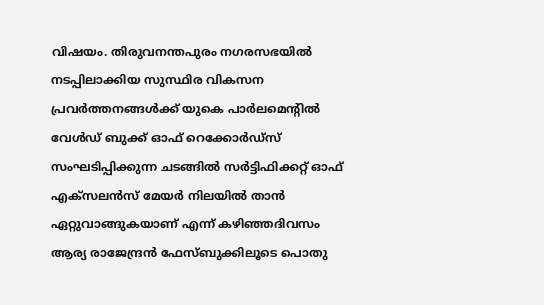വിഷയം. തിരുവനന്തപുരം നഗരസഭയിൽ നടപ്പിലാക്കിയ സുസ്ഥിര വികസന പ്രവർത്തനങ്ങൾക്ക് യുകെ പാർലമെന്റിൽ വേൾഡ് ബുക്ക് ഓഫ് റെക്കോർഡ്സ് സംഘടിപ്പിക്കുന്ന ചടങ്ങിൽ സർട്ടിഫിക്കറ്റ് ഓഫ് എക്സലൻസ് മേയർ നിലയിൽ താൻ ഏറ്റുവാങ്ങുകയാണ് എന്ന് കഴിഞ്ഞദിവസം ആര്യ രാജേന്ദ്രൻ ഫേസ്ബുക്കിലൂടെ പൊതു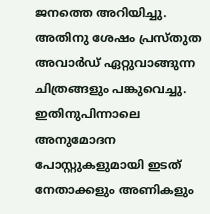ജനത്തെ അറിയിച്ചു. അതിനു ശേഷം പ്രസ്തുത അവാർഡ് ഏറ്റുവാങ്ങുന്ന ചിത്രങ്ങളും പങ്കുവെച്ചു. ഇതിനുപിന്നാലെ അനുമോദന പോസ്റ്റുകളുമായി ഇടത് നേതാക്കളും അണികളും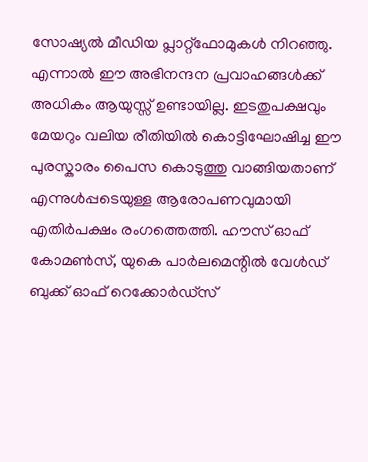സോഷ്യൽ മീഡിയ പ്ലാറ്റ്ഫോമുകൾ നിറഞ്ഞു. എന്നാൽ ഈ അഭിനന്ദന പ്രവാഹങ്ങൾക്ക് അധികം ആയുസ്സ് ഉണ്ടായില്ല. ഇടതുപക്ഷവും മേയറും വലിയ രീതിയിൽ കൊട്ടിഘോഷിച്ച ഈ പുരസ്കാരം പൈസ കൊടുത്തു വാങ്ങിയതാണ് എന്നുൾപ്പടെയുള്ള ആരോപണവുമായി എതിർപക്ഷം രംഗത്തെത്തി. ഹൗസ് ഓഫ് കോമൺസ്, യുകെ പാർലമെന്റിൽ വേൾഡ് ബുക്ക് ഓഫ് റെക്കോർഡ്സ്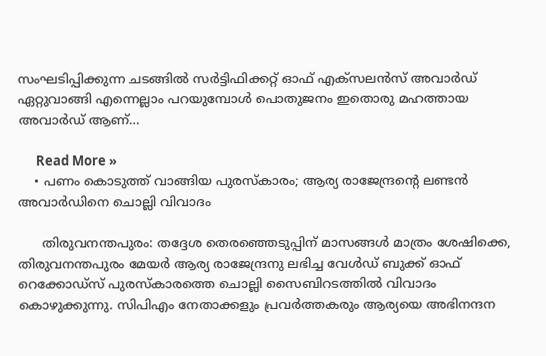സംഘടിപ്പിക്കുന്ന ചടങ്ങിൽ സർട്ടിഫിക്കറ്റ് ഓഫ് എക്സലൻസ് അവാർഡ് ഏറ്റുവാങ്ങി എന്നെല്ലാം പറയുമ്പോൾ പൊതുജനം ഇതൊരു മഹത്തായ അവാർഡ് ആണ്…

      Read More »
    • പണം കൊടുത്ത് വാങ്ങിയ പുരസ്‌കാരം; ആര്യ രാജേന്ദ്രന്റെ ലണ്ടന്‍ അവാര്‍ഡിനെ ചൊല്ലി വിവാദം

      തിരുവനന്തപുരം: തദ്ദേശ തെരഞ്ഞെടുപ്പിന് മാസങ്ങള്‍ മാത്രം ശേഷിക്കെ, തിരുവനന്തപുരം മേയര്‍ ആര്യ രാജേന്ദ്രനു ലഭിച്ച വേള്‍ഡ് ബുക്ക് ഓഫ് റെക്കോഡ്സ് പുരസ്‌കാരത്തെ ചൊല്ലി സൈബിറടത്തില്‍ വിവാദം കൊഴുക്കുന്നു. സിപിഎം നേതാക്കളും പ്രവര്‍ത്തകരും ആര്യയെ അഭിനന്ദന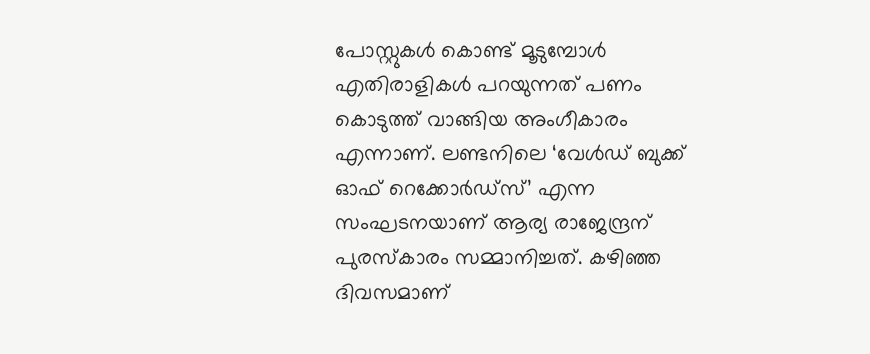പോസ്റ്റുകള്‍ കൊണ്ട് മൂടുമ്പോള്‍ എതിരാളികള്‍ പറയുന്നത് പണം കൊടുത്ത് വാങ്ങിയ അംഗീകാരം എന്നാണ്. ലണ്ടനിലെ ‘വേള്‍ഡ് ബുക്ക് ഓഫ് റെക്കോര്‍ഡ്സ്’ എന്ന സംഘടനയാണ് ആര്യ രാജേന്ദ്രന് പുരസ്‌കാരം സമ്മാനിച്ചത്. കഴിഞ്ഞ ദിവസമാണ്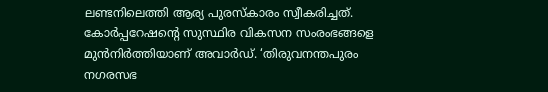ലണ്ടനിലെത്തി ആര്യ പുരസ്‌കാരം സ്വീകരിച്ചത്. കോര്‍പ്പറേഷന്റെ സുസ്ഥിര വികസന സംരംഭങ്ങളെ മുന്‍നിര്‍ത്തിയാണ് അവാര്‍ഡ്. ‘തിരുവനന്തപുരം നഗരസഭ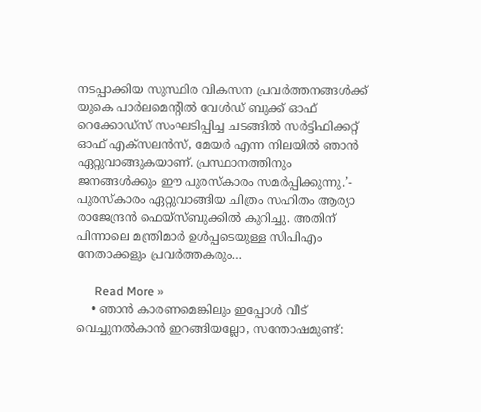നടപ്പാക്കിയ സുസ്ഥിര വികസന പ്രവര്‍ത്തനങ്ങള്‍ക്ക് യുകെ പാര്‍ലമെന്റില്‍ വേള്‍ഡ് ബുക്ക് ഓഫ് റെക്കോഡ്സ് സംഘടിപ്പിച്ച ചടങ്ങില്‍ സര്‍ട്ടിഫിക്കറ്റ് ഓഫ് എക്സലന്‍സ്, മേയര്‍ എന്ന നിലയില്‍ ഞാന്‍ ഏറ്റുവാങ്ങുകയാണ്. പ്രസ്ഥാനത്തിനും ജനങ്ങള്‍ക്കും ഈ പുരസ്‌കാരം സമര്‍പ്പിക്കുന്നു.’- പുരസ്‌കാരം ഏറ്റുവാങ്ങിയ ചിത്രം സഹിതം ആര്യാ രാജേന്ദ്രന്‍ ഫെയ്സ്ബുക്കില്‍ കുറിച്ചു. അതിന് പിന്നാലെ മന്ത്രിമാര്‍ ഉള്‍പ്പടെയുള്ള സിപിഎം നേതാക്കളും പ്രവര്‍ത്തകരും…

      Read More »
    • ഞാന്‍ കാരണമെങ്കിലും ഇപ്പോള്‍ വീട് വെച്ചുനല്‍കാന്‍ ഇറങ്ങിയല്ലോ, സന്തോഷമുണ്ട്: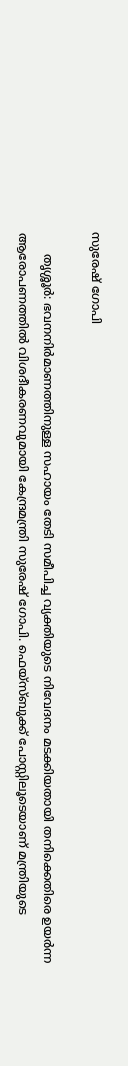സുരേഷ് ഗോപി

      തൃശ്ശൂര്‍: ഭവനനിര്‍മാണത്തിനുള്ള സഹായം തേടി സമീപിച്ച വ്യക്തിയുടെ നിവേദനം മടക്കിയതായി തനിക്കെതിരെ ഉയര്‍ന്ന ആരോപണത്തില്‍ വിശദീകരണവുമായി കേന്ദ്രമന്ത്രി സുരേഷ് ഗോപി. ഫെയ്സ്ബുക്ക് പോസ്റ്റിലൂടെയാണ് മന്ത്രിയുടെ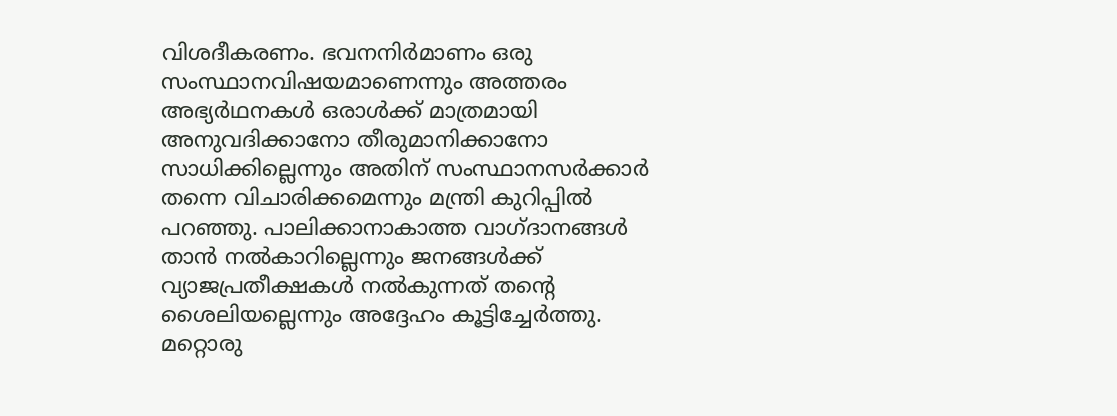വിശദീകരണം. ഭവനനിര്‍മാണം ഒരു സംസ്ഥാനവിഷയമാണെന്നും അത്തരം അഭ്യര്‍ഥനകള്‍ ഒരാള്‍ക്ക് മാത്രമായി അനുവദിക്കാനോ തീരുമാനിക്കാനോ സാധിക്കില്ലെന്നും അതിന് സംസ്ഥാനസര്‍ക്കാര്‍ തന്നെ വിചാരിക്കമെന്നും മന്ത്രി കുറിപ്പില്‍ പറഞ്ഞു. പാലിക്കാനാകാത്ത വാഗ്ദാനങ്ങള്‍ താന്‍ നല്‍കാറില്ലെന്നും ജനങ്ങള്‍ക്ക് വ്യാജപ്രതീക്ഷകള്‍ നല്‍കുന്നത് തന്റെ ശൈലിയല്ലെന്നും അദ്ദേഹം കൂട്ടിച്ചേര്‍ത്തു. മറ്റൊരു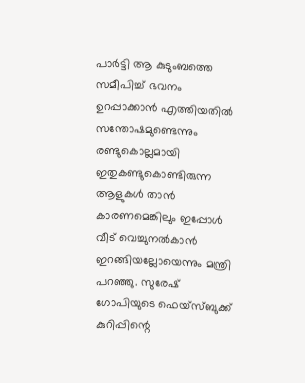പാര്‍ട്ടി ആ കുടുംബത്തെ സമീപിച്ച് ഭവനം ഉറപ്പാക്കാന്‍ എത്തിയതില്‍ സന്തോഷമുണ്ടെന്നും രണ്ടുകൊല്ലമായി ഇതുകണ്ടുകൊണ്ടിരുന്ന ആളുകള്‍ താന്‍ കാരണമെങ്കിലും ഇപ്പോള്‍ വീട് വെച്ചുനല്‍കാന്‍ ഇറങ്ങിയല്ലോയെന്നും മന്ത്രി പറഞ്ഞു. സുരേഷ് ഗോപിയുടെ ഫെയ്സ്ബുക്ക് കുറിപ്പിന്റെ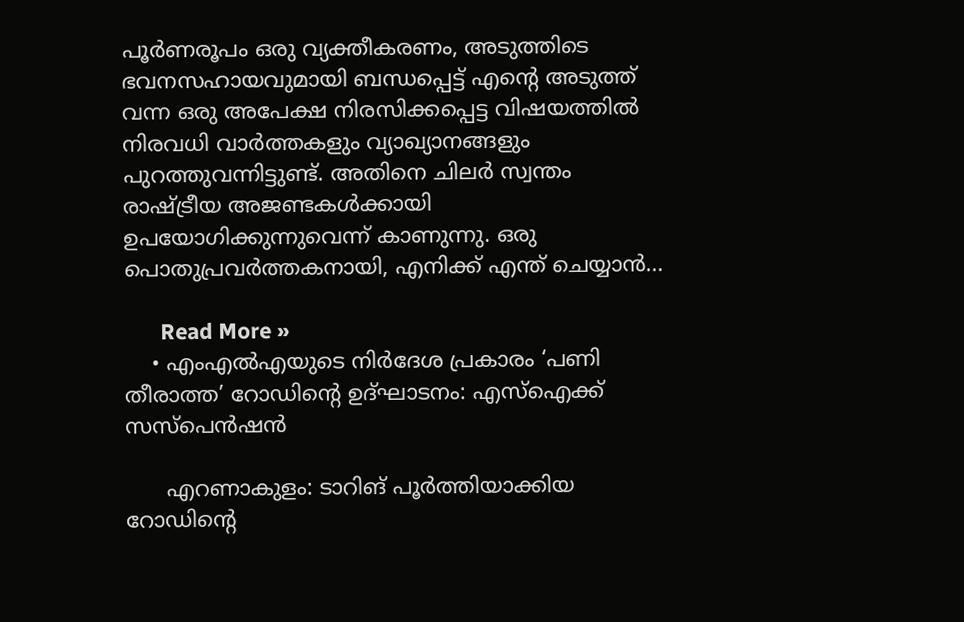പൂര്‍ണരൂപം ഒരു വ്യക്തീകരണം, അടുത്തിടെ ഭവനസഹായവുമായി ബന്ധപ്പെട്ട് എന്റെ അടുത്ത് വന്ന ഒരു അപേക്ഷ നിരസിക്കപ്പെട്ട വിഷയത്തില്‍ നിരവധി വാര്‍ത്തകളും വ്യാഖ്യാനങ്ങളും പുറത്തുവന്നിട്ടുണ്ട്. അതിനെ ചിലര്‍ സ്വന്തം രാഷ്ട്രീയ അജണ്ടകള്‍ക്കായി ഉപയോഗിക്കുന്നുവെന്ന് കാണുന്നു. ഒരു പൊതുപ്രവര്‍ത്തകനായി, എനിക്ക് എന്ത് ചെയ്യാന്‍…

      Read More »
    • എംഎല്‍എയുടെ നിര്‍ദേശ പ്രകാരം ‘പണി തീരാത്ത’ റോഡിന്റെ ഉദ്ഘാടനം: എസ്‌ഐക്ക് സസ്‌പെന്‍ഷന്‍

      എറണാകുളം: ടാറിങ് പൂര്‍ത്തിയാക്കിയ റോഡിന്റെ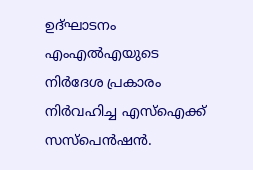ഉദ്ഘാടനം എംഎല്‍എയുടെ നിര്‍ദേശ പ്രകാരം നിര്‍വഹിച്ച എസ്‌ഐക്ക് സസ്‌പെന്‍ഷന്‍.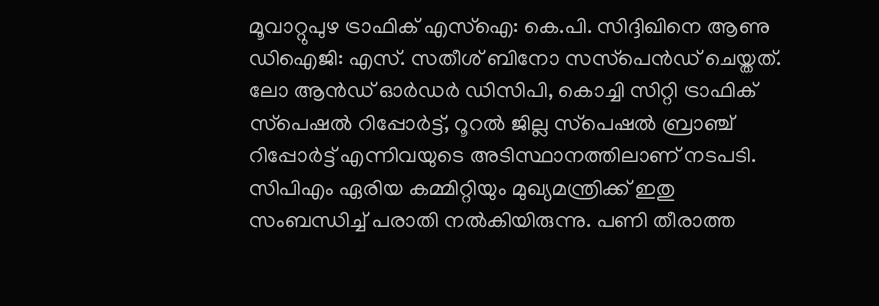മൂവാറ്റുപുഴ ട്രാഫിക് എസ്‌ഐ: കെ.പി. സിദ്ദിഖിനെ ആണു ഡിഐജി: എസ്. സതീശ് ബിനോ സസ്‌പെന്‍ഡ് ചെയ്തത്. ലോ ആന്‍ഡ് ഓര്‍ഡര്‍ ഡിസിപി, കൊച്ചി സിറ്റി ട്രാഫിക് സ്‌പെഷല്‍ റിപ്പോര്‍ട്ട്, റൂറല്‍ ജില്ല സ്‌പെഷല്‍ ബ്രാഞ്ച് റിപ്പോര്‍ട്ട് എന്നിവയുടെ അടിസ്ഥാനത്തിലാണ് നടപടി. സിപിഎം ഏരിയ കമ്മിറ്റിയും മുഖ്യമന്ത്രിക്ക് ഇതു സംബന്ധിച്ച് പരാതി നല്‍കിയിരുന്നു. പണി തീരാത്ത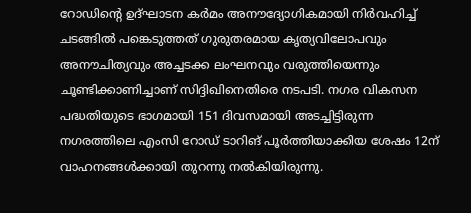റോഡിന്റെ ഉദ്ഘാടന കര്‍മം അനൗദ്യോഗികമായി നിര്‍വഹിച്ച് ചടങ്ങില്‍ പങ്കെടുത്തത് ഗുരുതരമായ കൃത്യവിലോപവും അനൗചിത്യവും അച്ചടക്ക ലംഘനവും വരുത്തിയെന്നും ചൂണ്ടിക്കാണിച്ചാണ് സിദ്ദിഖിനെതിരെ നടപടി. നഗര വികസന പദ്ധതിയുടെ ഭാഗമായി 151 ദിവസമായി അടച്ചിട്ടിരുന്ന നഗരത്തിലെ എംസി റോഡ് ടാറിങ് പൂര്‍ത്തിയാക്കിയ ശേഷം 12ന് വാഹനങ്ങള്‍ക്കായി തുറന്നു നല്‍കിയിരുന്നു.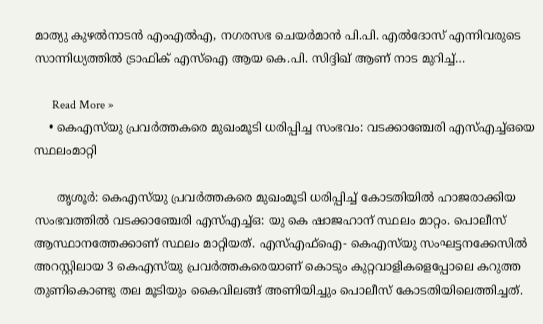മാത്യു കുഴല്‍നാടന്‍ എംഎല്‍എ, നഗരസഭ ചെയര്‍മാന്‍ പി.പി. എല്‍ദോസ് എന്നിവരുടെ സാന്നിധ്യത്തില്‍ ട്രാഫിക് എസ്‌ഐ ആയ കെ.പി. സിദ്ദിഖ് ആണ് നാട മുറിച്ച്…

      Read More »
    • കെഎസ്‌യു പ്രവര്‍ത്തകരെ മുഖംമൂടി ധരിപ്പിച്ച സംഭവം: വടക്കാഞ്ചേരി എസ്എച്ച്ഒയെ സ്ഥലംമാറ്റി

      തൃശൂര്‍: കെഎസ്‌യു പ്രവര്‍ത്തകരെ മുഖംമൂടി ധരിപ്പിച്ച് കോടതിയില്‍ ഹാജരാക്കിയ സംഭവത്തില്‍ വടക്കാഞ്ചേരി എസ്എച്ച്ഒ: യു കെ ഷാജഹാന് സ്ഥലം മാറ്റം. പൊലീസ് ആസ്ഥാനത്തേക്കാണ് സ്ഥലം മാറ്റിയത്. എസ്എഫ്ഐ- കെഎസ്‌യു സംഘട്ടനക്കേസില്‍ അറസ്റ്റിലായ 3 കെഎസ്‌യു പ്രവര്‍ത്തകരെയാണ് കൊടും കുറ്റവാളികളെപ്പോലെ കറുത്ത തുണികൊണ്ടു തല മൂടിയും കൈവിലങ്ങ് അണിയിച്ചും പൊലീസ് കോടതിയിലെത്തിച്ചത്.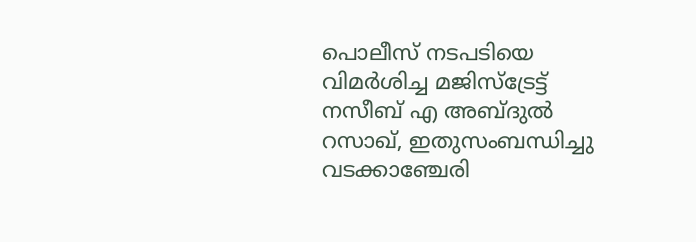പൊലീസ് നടപടിയെ വിമര്‍ശിച്ച മജിസ്ട്രേട്ട് നസീബ് എ അബ്ദുല്‍ റസാഖ്, ഇതുസംബന്ധിച്ചു വടക്കാഞ്ചേരി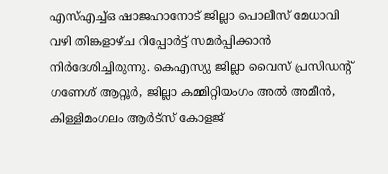എസ്എച്ച്ഒ ഷാജഹാനോട് ജില്ലാ പൊലീസ് മേധാവി വഴി തിങ്കളാഴ്ച റിപ്പോര്‍ട്ട് സമര്‍പ്പിക്കാന്‍ നിര്‍ദേശിച്ചിരുന്നു. കെഎസ്യു ജില്ലാ വൈസ് പ്രസിഡന്റ് ഗണേശ് ആറ്റൂര്‍, ജില്ലാ കമ്മിറ്റിയംഗം അല്‍ അമീന്‍, കിള്ളിമംഗലം ആര്‍ട്സ് കോളജ്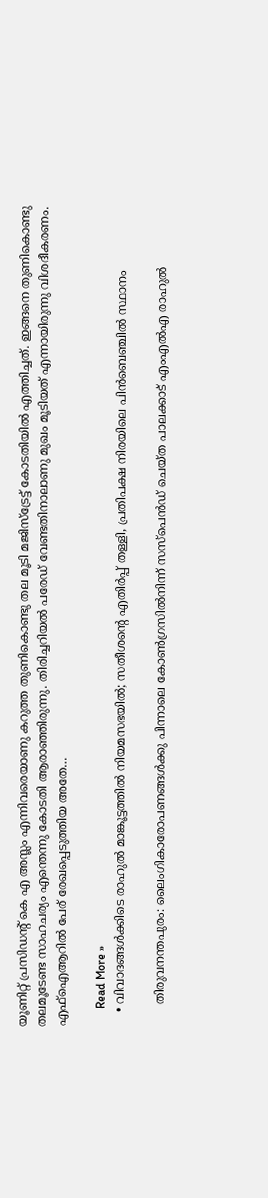യൂണിറ്റ് പ്രസിഡന്റ് കെ എ അസ്ലം എന്നിവരെയാണു കറുത്ത തുണികൊണ്ടു തല മൂടി മജിസ്ട്രേട്ട് കോടതിയില്‍ എത്തിച്ചത്. ഇങ്ങനെ തുണികൊണ്ടു തലമൂടേണ്ട സാഹചര്യം എന്തെന്നു കോടതി ആരാഞ്ഞിരുന്നു. തിരിച്ചറിയല്‍ പരേഡ് വേണ്ടതിനാലാണു മുഖം മൂടിയത് എന്നായിരുന്നു വിശദീകരണം. എഫ്ഐആറില്‍ പേര് രേഖപ്പെടുത്തിയ അതേ…

      Read More »
    • വിവാദങ്ങള്‍ക്കിടെ രാഹുല്‍ മാങ്കൂട്ടത്തില്‍ നിയമസഭയില്‍; സതീശന്റെ എതിര്‍പ്പ് തള്ളി, പ്രതിപക്ഷ നിരയിലെ പിന്‍ബെഞ്ചില്‍ സ്ഥാനം

      തിരുവനന്തപുരം: ലൈംഗികാരോപണങ്ങള്‍ക്കു പിന്നാലെ കോണ്‍ഗ്രസില്‍നിന്ന് സസ്‌പെന്‍ഡ് ചെയ്ത പാലക്കാട് എംഎല്‍എ രാഹുല്‍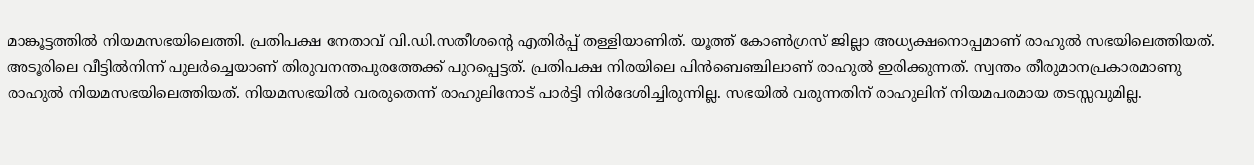മാങ്കൂട്ടത്തില്‍ നിയമസഭയിലെത്തി. പ്രതിപക്ഷ നേതാവ് വി.ഡി.സതീശന്റെ എതിര്‍പ്പ് തള്ളിയാണിത്. യൂത്ത് കോണ്‍ഗ്രസ് ജില്ലാ അധ്യക്ഷനൊപ്പമാണ് രാഹുല്‍ സഭയിലെത്തിയത്. അടൂരിലെ വീട്ടില്‍നിന്ന് പുലര്‍ച്ചെയാണ് തിരുവനന്തപുരത്തേക്ക് പുറപ്പെട്ടത്. പ്രതിപക്ഷ നിരയിലെ പിന്‍ബെഞ്ചിലാണ് രാഹുല്‍ ഇരിക്കുന്നത്. സ്വന്തം തീരുമാനപ്രകാരമാണു രാഹുല്‍ നിയമസഭയിലെത്തിയത്. നിയമസഭയില്‍ വരരുതെന്ന് രാഹുലിനോട് പാര്‍ട്ടി നിര്‍ദേശിച്ചിരുന്നില്ല. സഭയില്‍ വരുന്നതിന് രാഹുലിന് നിയമപരമായ തടസ്സവുമില്ല.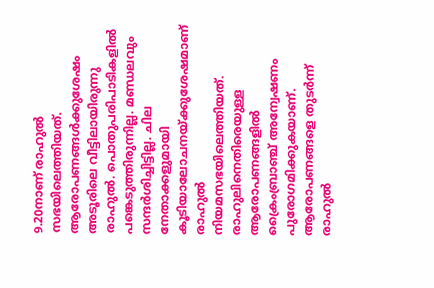9.20നാണ് രാഹുല്‍ സഭയിലെത്തിയത്. ആരോപണങ്ങള്‍ക്കുശേഷം അടൂരിലെ വീട്ടിലായിരുന്നു രാഹുല്‍. പൊതുപരിപാടികളില്‍ പങ്കെടുത്തിരുന്നില്ല. മണ്ഡലവും സന്ദര്‍ശിച്ചിട്ടില്ല. ചില നേതാക്കളുമായി കൂടിയാലോചനയ്ക്കുശേഷമാണ് രാഹുല്‍ നിയമസഭയിലെത്തിയത്. രാഹുലിനെതിരെയുള്ള ആരോപണങ്ങളില്‍ ക്രൈംബ്രാഞ്ച് അന്വേഷണം പുരോഗമിക്കുകയാണ്. ആരോപണങ്ങളെ തുടര്‍ന്ന് രാഹുല്‍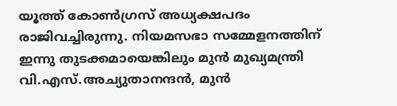യൂത്ത് കോണ്‍ഗ്രസ് അധ്യക്ഷപദം രാജിവച്ചിരുന്നു. നിയമസഭാ സമ്മേളനത്തിന് ഇന്നു തുടക്കമായെങ്കിലും മുന്‍ മുഖ്യമന്ത്രി വി.എസ്.അച്യുതാനന്ദന്‍, മുന്‍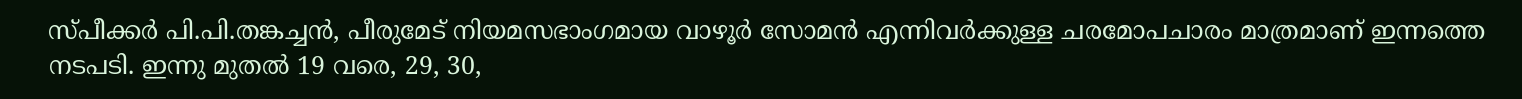സ്പീക്കര്‍ പി.പി.തങ്കച്ചന്‍, പീരുമേട് നിയമസഭാംഗമായ വാഴൂര്‍ സോമന്‍ എന്നിവര്‍ക്കുള്ള ചരമോപചാരം മാത്രമാണ് ഇന്നത്തെ നടപടി. ഇന്നു മുതല്‍ 19 വരെ, 29, 30,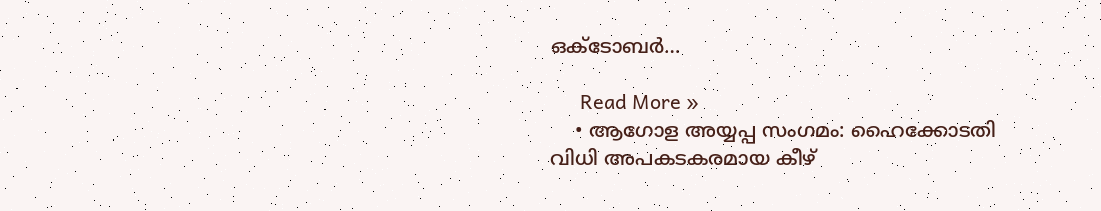ഒക്ടോബര്‍…

      Read More »
    • ആഗോള അയ്യപ്പ സംഗമം: ഹൈക്കോടതി വിധി അപകടകരമായ കീഴ്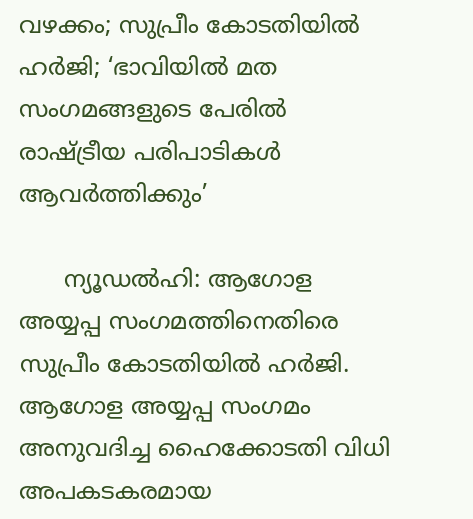വഴക്കം; സുപ്രീം കോടതിയില്‍ ഹര്‍ജി; ‘ഭാവിയില്‍ മത സംഗമങ്ങളുടെ പേരില്‍ രാഷ്ട്രീയ പരിപാടികള്‍ ആവര്‍ത്തിക്കും’

      ന്യൂഡല്‍ഹി: ആഗോള അയ്യപ്പ സംഗമത്തിനെതിരെ സുപ്രീം കോടതിയില്‍ ഹര്‍ജി. ആഗോള അയ്യപ്പ സംഗമം അനുവദിച്ച ഹൈക്കോടതി വിധി അപകടകരമായ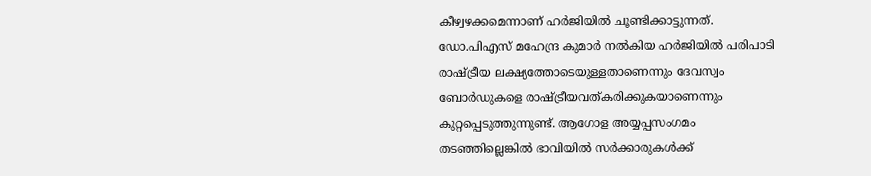കീഴ്വഴക്കമെന്നാണ് ഹര്‍ജിയില്‍ ചൂണ്ടിക്കാട്ടുന്നത്. ഡോ.പിഎസ് മഹേന്ദ്ര കുമാര്‍ നല്‍കിയ ഹര്‍ജിയില്‍ പരിപാടി രാഷ്ട്രീയ ലക്ഷ്യത്തോടെയുള്ളതാണെന്നും ദേവസ്വം ബോര്‍ഡുകളെ രാഷ്ട്രീയവത്കരിക്കുകയാണെന്നും കുറ്റപ്പെടുത്തുന്നുണ്ട്. ആഗോള അയ്യപ്പസംഗമം തടഞ്ഞില്ലെങ്കില്‍ ഭാവിയില്‍ സര്‍ക്കാരുകള്‍ക്ക്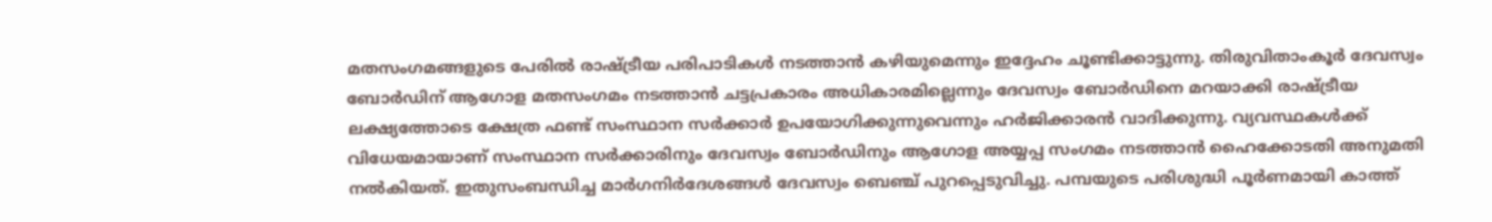മതസംഗമങ്ങളുടെ പേരില്‍ രാഷ്ട്രീയ പരിപാടികള്‍ നടത്താന്‍ കഴിയുമെന്നും ഇദ്ദേഹം ചൂണ്ടിക്കാട്ടുന്നു. തിരുവിതാംകൂര്‍ ദേവസ്വം ബോര്‍ഡിന് ആഗോള മതസംഗമം നടത്താന്‍ ചട്ടപ്രകാരം അധികാരമില്ലെന്നും ദേവസ്വം ബോര്‍ഡിനെ മറയാക്കി രാഷ്ട്രീയ ലക്ഷ്യത്തോടെ ക്ഷേത്ര ഫണ്ട് സംസ്ഥാന സര്‍ക്കാര്‍ ഉപയോഗിക്കുന്നുവെന്നും ഹര്‍ജിക്കാരന്‍ വാദിക്കുന്നു. വ്യവസ്ഥകള്‍ക്ക് വിധേയമായാണ് സംസ്ഥാന സര്‍ക്കാരിനും ദേവസ്വം ബോര്‍ഡിനും ആഗോള അയ്യപ്പ സംഗമം നടത്താന്‍ ഹൈക്കോടതി അനുമതി നല്‍കിയത്. ഇതുസംബന്ധിച്ച മാര്‍ഗനിര്‍ദേശങ്ങള്‍ ദേവസ്വം ബെഞ്ച് പുറപ്പെടുവിച്ചു. പമ്പയുടെ പരിശുദ്ധി പൂര്‍ണമായി കാത്ത്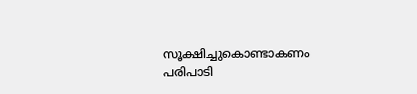സൂക്ഷിച്ചുകൊണ്ടാകണം പരിപാടി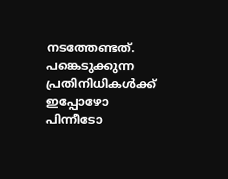നടത്തേണ്ടത്. പങ്കെടുക്കുന്ന പ്രതിനിധികള്‍ക്ക് ഇപ്പോഴോ പിന്നീടോ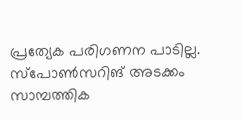പ്രത്യേക പരിഗണന പാടില്ല. സ്‌പോണ്‍സറിങ് അടക്കം സാമ്പത്തിക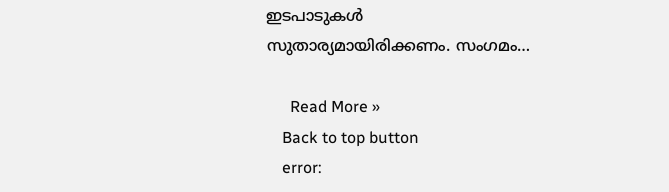ഇടപാടുകള്‍ സുതാര്യമായിരിക്കണം. സംഗമം…

      Read More »
    Back to top button
    error: